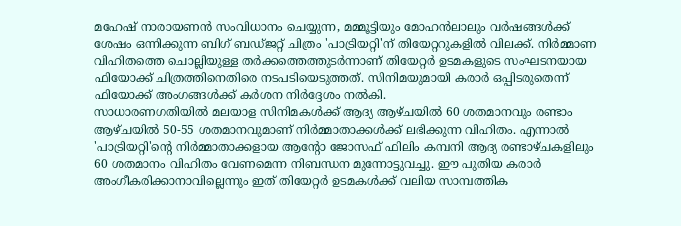മഹേഷ് നാരായണൻ സംവിധാനം ചെയ്യുന്ന, മമ്മൂട്ടിയും മോഹൻലാലും വർഷങ്ങൾക്ക് ശേഷം ഒന്നിക്കുന്ന ബിഗ് ബഡ്ജറ്റ് ചിത്രം 'പാട്രിയറ്റി'ന് തിയേറ്ററുകളിൽ വിലക്ക്. നിർമ്മാണ വിഹിതത്തെ ചൊല്ലിയുള്ള തർക്കത്തെത്തുടർന്നാണ് തിയേറ്റർ ഉടമകളുടെ സംഘടനയായ ഫിയോക്ക് ചിത്രത്തിനെതിരെ നടപടിയെടുത്തത്. സിനിമയുമായി കരാർ ഒപ്പിടരുതെന്ന് ഫിയോക്ക് അംഗങ്ങൾക്ക് കർശന നിർദ്ദേശം നൽകി.
സാധാരണഗതിയിൽ മലയാള സിനിമകൾക്ക് ആദ്യ ആഴ്ചയിൽ 60 ശതമാനവും രണ്ടാം ആഴ്ചയിൽ 50-55 ശതമാനവുമാണ് നിർമ്മാതാക്കൾക്ക് ലഭിക്കുന്ന വിഹിതം. എന്നാൽ 'പാട്രിയറ്റി'ന്റെ നിർമ്മാതാക്കളായ ആന്റോ ജോസഫ് ഫിലിം കമ്പനി ആദ്യ രണ്ടാഴ്ചകളിലും 60 ശതമാനം വിഹിതം വേണമെന്ന നിബന്ധന മുന്നോട്ടുവച്ചു. ഈ പുതിയ കരാർ അംഗീകരിക്കാനാവില്ലെന്നും ഇത് തിയേറ്റർ ഉടമകൾക്ക് വലിയ സാമ്പത്തിക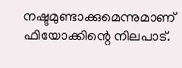നഷ്ടമുണ്ടാക്കുമെന്നുമാണ് ഫിയോക്കിന്റെ നിലപാട്.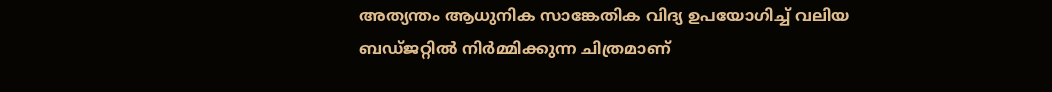അത്യന്തം ആധുനിക സാങ്കേതിക വിദ്യ ഉപയോഗിച്ച് വലിയ ബഡ്ജറ്റിൽ നിർമ്മിക്കുന്ന ചിത്രമാണ്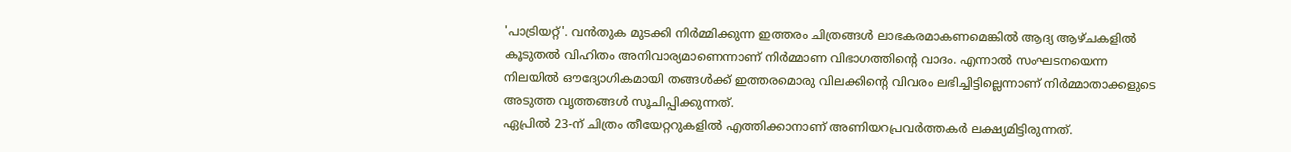'പാട്രിയറ്റ്'. വൻതുക മുടക്കി നിർമ്മിക്കുന്ന ഇത്തരം ചിത്രങ്ങൾ ലാഭകരമാകണമെങ്കിൽ ആദ്യ ആഴ്ചകളിൽ കൂടുതൽ വിഹിതം അനിവാര്യമാണെന്നാണ് നിർമ്മാണ വിഭാഗത്തിന്റെ വാദം. എന്നാൽ സംഘടനയെന്ന നിലയിൽ ഔദ്യോഗികമായി തങ്ങൾക്ക് ഇത്തരമൊരു വിലക്കിന്റെ വിവരം ലഭിച്ചിട്ടില്ലെന്നാണ് നിർമ്മാതാക്കളുടെ അടുത്ത വൃത്തങ്ങൾ സൂചിപ്പിക്കുന്നത്.
ഏപ്രിൽ 23-ന് ചിത്രം തീയേറ്ററുകളിൽ എത്തിക്കാനാണ് അണിയറപ്രവർത്തകർ ലക്ഷ്യമിട്ടിരുന്നത്.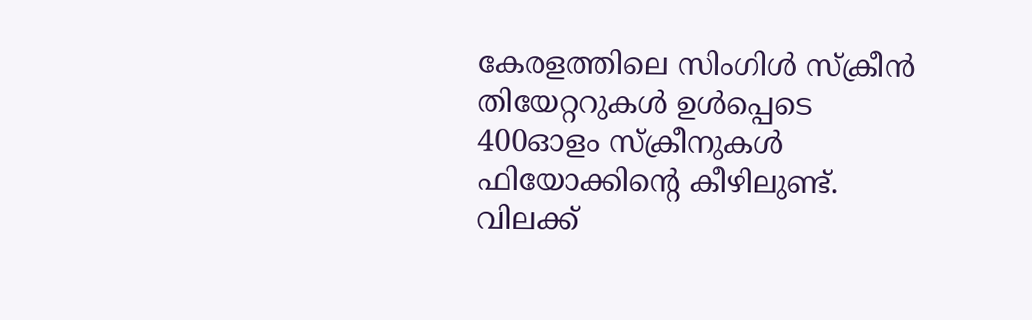കേരളത്തിലെ സിംഗിൾ സ്ക്രീൻ തിയേറ്ററുകൾ ഉൾപ്പെടെ 400ഓളം സ്ക്രീനുകൾ ഫിയോക്കിന്റെ കീഴിലുണ്ട്. വിലക്ക്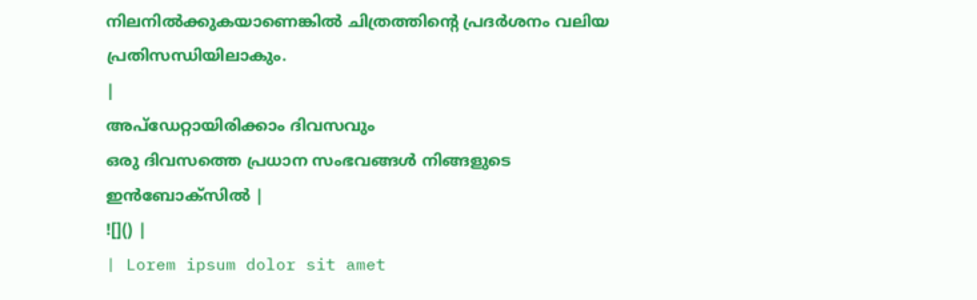നിലനിൽക്കുകയാണെങ്കിൽ ചിത്രത്തിന്റെ പ്രദർശനം വലിയ പ്രതിസന്ധിയിലാകും.
|
അപ്ഡേറ്റായിരിക്കാം ദിവസവും
ഒരു ദിവസത്തെ പ്രധാന സംഭവങ്ങൾ നിങ്ങളുടെ ഇൻബോക്സിൽ |
![]() |
| Lorem ipsum dolor sit amet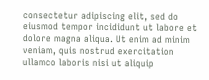consectetur adipiscing elit, sed do eiusmod tempor incididunt ut labore et dolore magna aliqua. Ut enim ad minim veniam, quis nostrud exercitation ullamco laboris nisi ut aliquip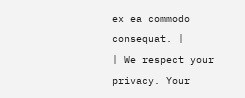ex ea commodo consequat. |
| We respect your privacy. Your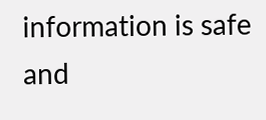information is safe and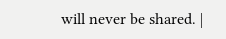will never be shared. |